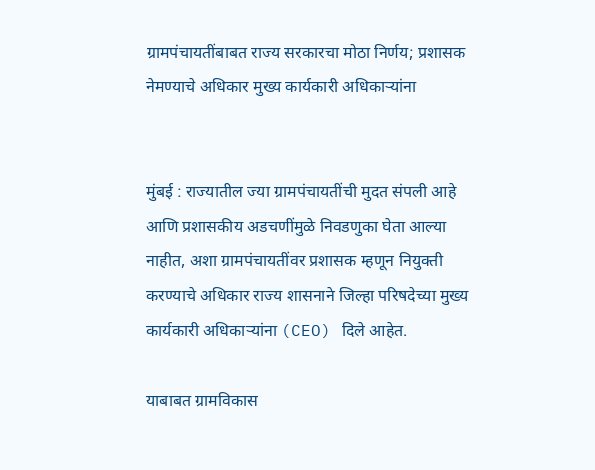ग्रामपंचायतींबाबत राज्य सरकारचा मोठा निर्णय; प्रशासक नेमण्याचे अधिकार मुख्य कार्यकारी अधिकाऱ्यांना


मुंबई : राज्यातील ज्या ग्रामपंचायतींची मुदत संपली आहे आणि प्रशासकीय अडचणींमुळे निवडणुका घेता आल्या नाहीत, अशा ग्रामपंचायतींवर प्रशासक म्हणून नियुक्ती करण्याचे अधिकार राज्य शासनाने जिल्हा परिषदेच्या मुख्य कार्यकारी अधिकाऱ्यांना (CEO) दिले आहेत.

याबाबत ग्रामविकास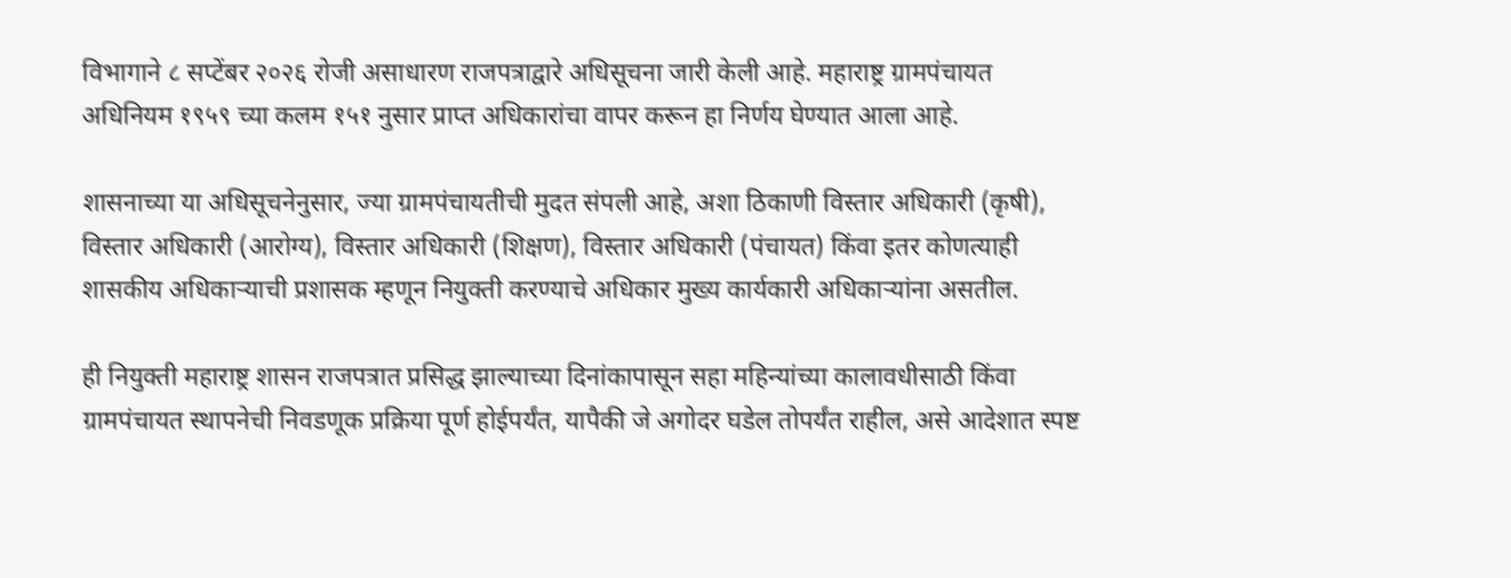विभागाने ८ सप्टेंबर २०२६ रोजी असाधारण राजपत्राद्वारे अधिसूचना जारी केली आहे. महाराष्ट्र ग्रामपंचायत अधिनियम १९५९ च्या कलम १५१ नुसार प्राप्त अधिकारांचा वापर करून हा निर्णय घेण्यात आला आहे.

शासनाच्या या अधिसूचनेनुसार, ज्या ग्रामपंचायतीची मुदत संपली आहे, अशा ठिकाणी विस्तार अधिकारी (कृषी), विस्तार अधिकारी (आरोग्य), विस्तार अधिकारी (शिक्षण), विस्तार अधिकारी (पंचायत) किंवा इतर कोणत्याही शासकीय अधिकाऱ्याची प्रशासक म्हणून नियुक्ती करण्याचे अधिकार मुख्य कार्यकारी अधिकाऱ्यांना असतील.

ही नियुक्ती महाराष्ट्र शासन राजपत्रात प्रसिद्ध झाल्याच्या दिनांकापासून सहा महिन्यांच्या कालावधीसाठी किंवा ग्रामपंचायत स्थापनेची निवडणूक प्रक्रिया पूर्ण होईपर्यंत, यापैकी जे अगोदर घडेल तोपर्यंत राहील, असे आदेशात स्पष्ट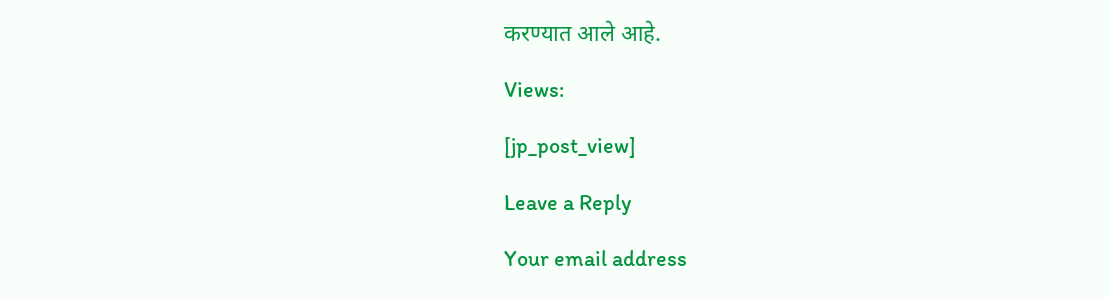करण्यात आले आहे.

Views:

[jp_post_view]

Leave a Reply

Your email address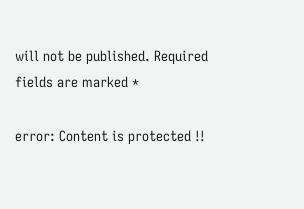will not be published. Required fields are marked *

error: Content is protected !!